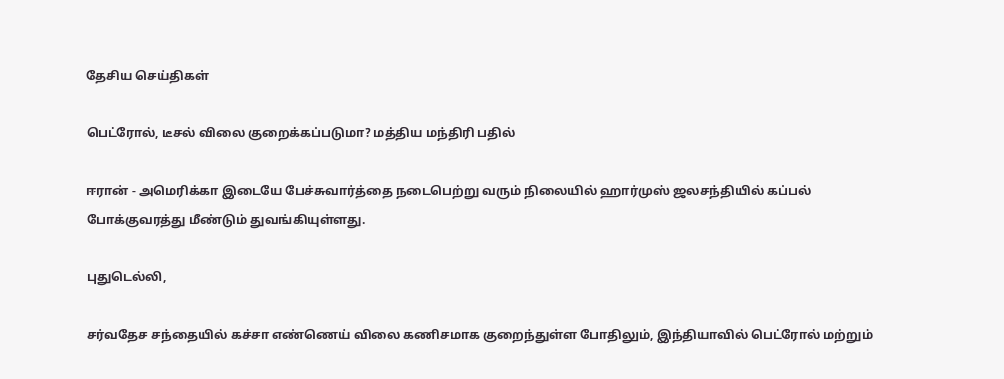தேசிய செய்திகள்

பெட்ரோல், டீசல் விலை குறைக்கப்படுமா? மத்திய மந்திரி பதில்

ஈரான் - அமெரிக்கா இடையே பேச்சுவார்த்தை நடைபெற்று வரும் நிலையில் ஹார்முஸ் ஜலசந்தியில் கப்பல் போக்குவரத்து மீண்டும் துவங்கியுள்ளது.

புதுடெல்லி,

சர்வதேச சந்தையில் கச்சா எண்ணெய் விலை கணிசமாக குறைந்துள்ள போதிலும், இந்தியாவில் பெட்ரோல் மற்றும்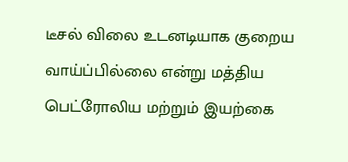டீசல் விலை உடனடியாக குறைய வாய்ப்பில்லை என்று மத்திய பெட்ரோலிய மற்றும் இயற்கை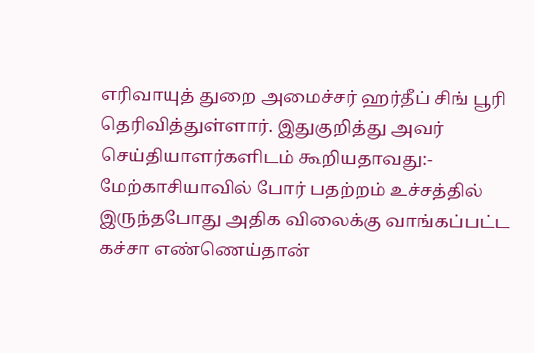எரிவாயுத் துறை அமைச்சர் ஹர்தீப் சிங் பூரி தெரிவித்துள்ளார். இதுகுறித்து அவர் செய்தியாளர்களிடம் கூறியதாவது:- மேற்காசியாவில் போர் பதற்றம் உச்சத்தில் இருந்தபோது அதிக விலைக்கு வாங்கப்பட்ட கச்சா எண்ணெய்தான்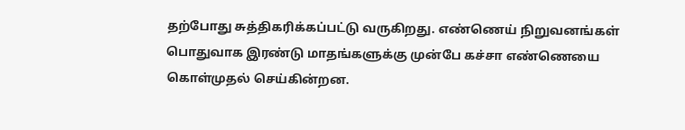தற்போது சுத்திகரிக்கப்பட்டு வருகிறது. எண்ணெய் நிறுவனங்கள் பொதுவாக இரண்டு மாதங்களுக்கு முன்பே கச்சா எண்ணெயை கொள்முதல் செய்கின்றன.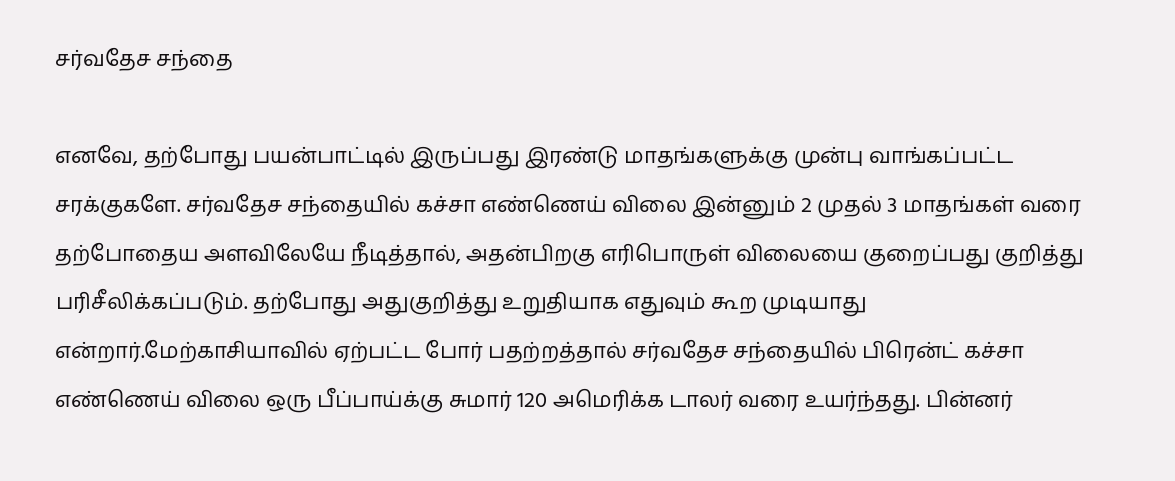சர்வதேச சந்தை

எனவே, தற்போது பயன்பாட்டில் இருப்பது இரண்டு மாதங்களுக்கு முன்பு வாங்கப்பட்ட சரக்குகளே. சர்வதேச சந்தையில் கச்சா எண்ணெய் விலை இன்னும் 2 முதல் 3 மாதங்கள் வரை தற்போதைய அளவிலேயே நீடித்தால், அதன்பிறகு எரிபொருள் விலையை குறைப்பது குறித்து பரிசீலிக்கப்படும். தற்போது அதுகுறித்து உறுதியாக எதுவும் கூற முடியாது என்றார்.மேற்காசியாவில் ஏற்பட்ட போர் பதற்றத்தால் சர்வதேச சந்தையில் பிரென்ட் கச்சா எண்ணெய் விலை ஒரு பீப்பாய்க்கு சுமார் 120 அமெரிக்க டாலர் வரை உயர்ந்தது. பின்னர்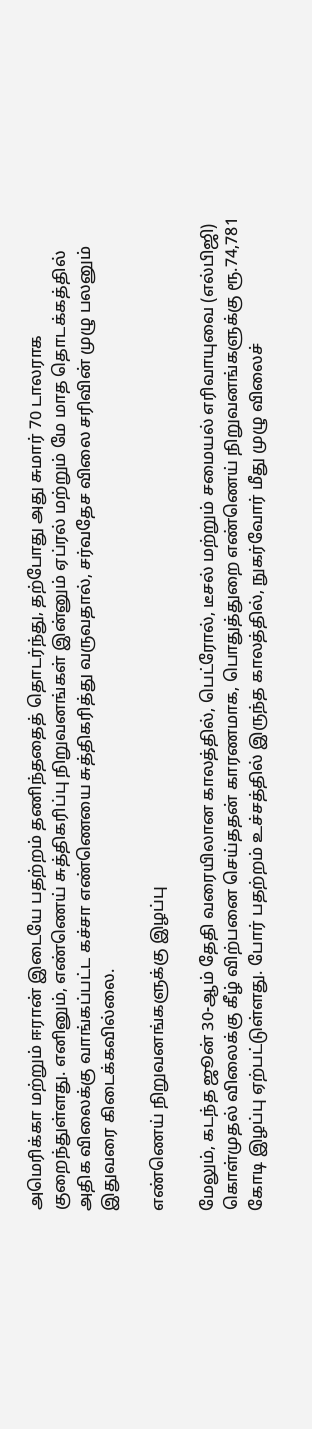அமெரிக்கா மற்றும் ஈரான் இடையே பதற்றம் தணிந்ததைத் தொடர்ந்து, தற்போது அது சுமார் 70 டாலராக குறைந்துள்ளது. எனினும், எண்ணெய் சுத்திகரிப்பு நிறுவனங்கள் இன்னும் ஏப்ரல் மற்றும் மே மாத தொடக்கத்தில் அதிக விலைக்கு வாங்கப்பட்ட கச்சா எண்ணெயை சுத்திகரித்து வருவதால், சர்வதேச விலை சரிவின் முழு பலனும் இதுவரை கிடைக்கவில்லை.

எண்ணெய் நிறுவனங்களுக்கு இழப்பு

மேலும், கடந்த ஜூன் 30-ஆம் தேதி வரையிலான காலத்தில், பெட்ரோல், டீசல் மற்றும் சமையல் எரிவாயுவை (எல்பிஜி) கொள்முதல் விலைக்கு கீழ் விற்பனை செய்ததன் காரணமாக, பொதுத்துறை எண்ணெய் நிறுவனங்களுக்கு ரூ.74,781 கோடி இழப்பு ஏற்பட்டுள்ளது. போர் பதற்றம் உச்சத்தில் இருந்த காலத்தில், நுகர்வோர் மீது முழு விலைச்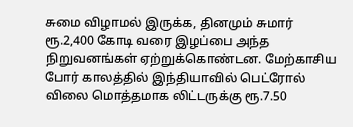சுமை விழாமல் இருக்க, தினமும் சுமார் ரூ.2,400 கோடி வரை இழப்பை அந்த நிறுவனங்கள் ஏற்றுக்கொண்டன. மேற்காசிய போர் காலத்தில் இந்தியாவில் பெட்ரோல் விலை மொத்தமாக லிட்டருக்கு ரூ.7.50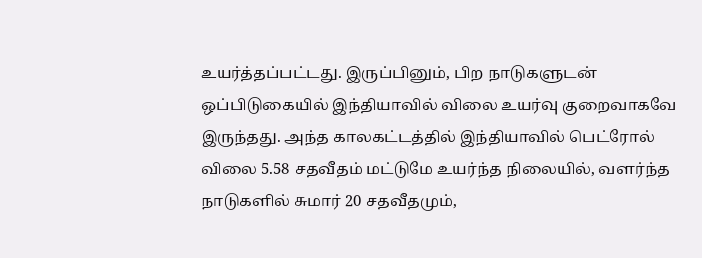உயர்த்தப்பட்டது. இருப்பினும், பிற நாடுகளுடன் ஒப்பிடுகையில் இந்தியாவில் விலை உயர்வு குறைவாகவே இருந்தது. அந்த காலகட்டத்தில் இந்தியாவில் பெட்ரோல் விலை 5.58 சதவீதம் மட்டுமே உயர்ந்த நிலையில், வளர்ந்த நாடுகளில் சுமார் 20 சதவீதமும்,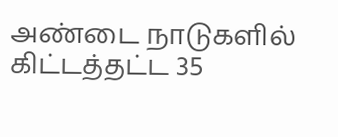அண்டை நாடுகளில் கிட்டத்தட்ட 35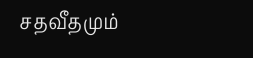சதவீதமும்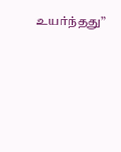உயர்ந்தது”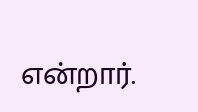என்றார்.